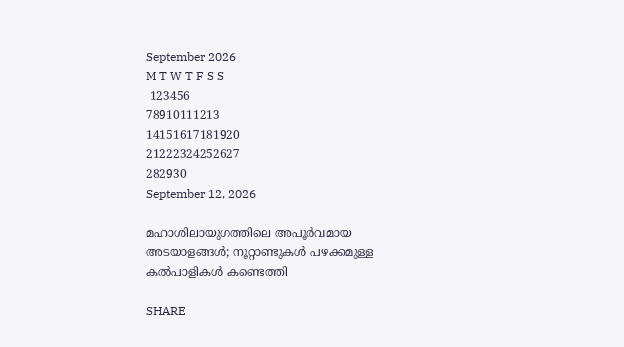September 2026
M T W T F S S
 123456
78910111213
14151617181920
21222324252627
282930
September 12, 2026

മഹാശിലായുഗത്തിലെ അപൂർവമായ അടയാളങ്ങൾ; നൂറ്റാണ്ടുകൾ പഴക്കമുള്ള കൽപാളികൾ കണ്ടെത്തി

SHARE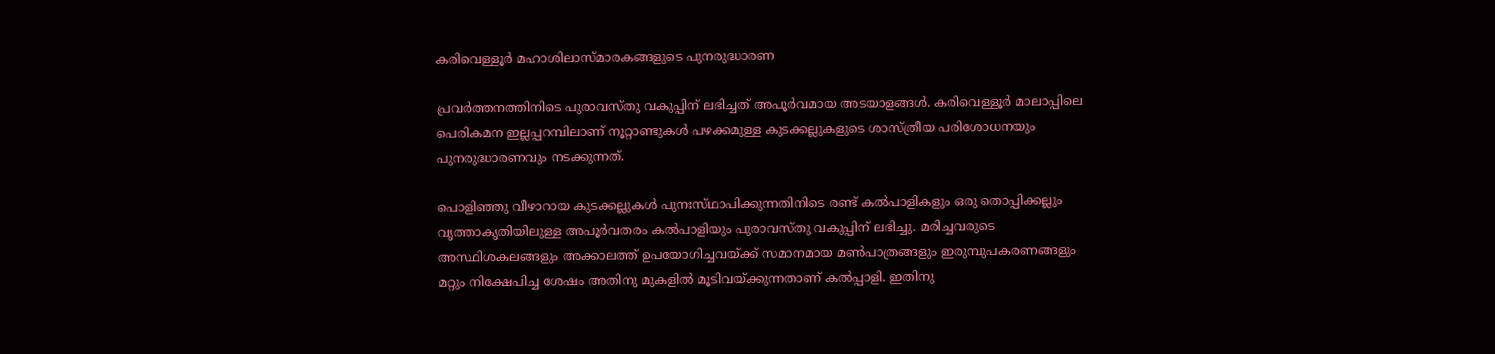കരിവെള്ളൂർ മഹാശിലാസ്‌മാരകങ്ങളുടെ പുനരുദ്ധാരണ

പ്രവർത്തനത്തിനിടെ പുരാവസ്‌തു വകുപ്പിന് ലഭിച്ചത് അപൂർവമായ അടയാളങ്ങൾ. കരിവെള്ളൂർ മാലാപ്പിലെ പെരികമന ഇല്ലപ്പറമ്പിലാണ് നൂറ്റാണ്ടുകൾ പഴക്കമുള്ള കുടക്കല്ലുകളുടെ ശാസ്ത്രീയ പരിശോധനയും പുനരുദ്ധാരണവും നടക്കുന്നത്.

പൊളിഞ്ഞു വീഴാറായ കുടക്കല്ലുകൾ പുനഃസ്‌ഥാപിക്കുന്നതിനിടെ രണ്ട് കൽപാളികളും ഒരു തൊപ്പിക്കല്ലും വൃത്താകൃതിയിലുള്ള അപൂർവതരം കൽപാളിയും പുരാവസ്‌തു വകുപ്പിന് ലഭിച്ചു. മരിച്ചവരുടെ അസ്ഥിശകലങ്ങളും അക്കാലത്ത് ഉപയോഗിച്ചവയ്ക്ക് സമാനമായ മൺപാത്രങ്ങളും ഇരുമ്പുപകരണങ്ങളും മറ്റും നിക്ഷേപിച്ച ശേഷം അതിനു മുകളിൽ മൂടിവയ്ക്കുന്നതാണ് കൽപ്പാളി. ഇതിനു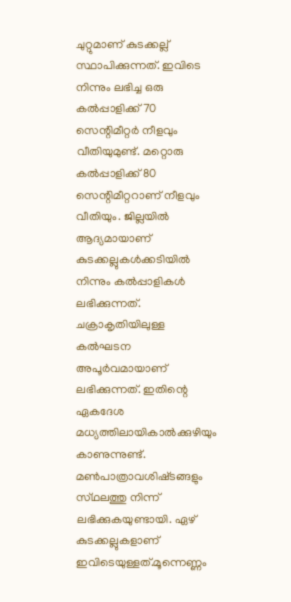ചുറ്റുമാണ് കുടക്കല്ല് സ്ഥാപിക്കുന്നത്. ഇവിടെ നിന്നും ലഭിച്ച ഒരു കൽപ്പാളിക്ക് 70 സെന്റിമീറ്റർ നീളവും വീതിയുമുണ്ട്. മറ്റൊരു കൽപ്പാളിക്ക് 80 സെന്റിമീറ്ററാണ് നീളവും വീതിയും. ജില്ലയിൽ ആദ്യമായാണ് കുടക്കല്ലുകൾക്കടിയിൽ നിന്നും കൽപ്പാളികൾ ലഭിക്കുന്നത്. ചക്രാകൃതിയിലുള്ള കൽഘടന അപൂർവമായാണ് ലഭിക്കുന്നത്. ഇതിന്റെ ഏകദേശ മധ്യത്തിലായികാൽക്കുഴിയും കാണുന്നുണ്ട്. മൺപാത്രാവശിഷ്‌ടങ്ങളും സ്‌ഥലത്തു നിന്ന് ലഭിക്കുകയുണ്ടായി. ഏഴ് കുടക്കല്ലുകളാണ് ഇവിടെയുള്ളത്.മൂന്നെണ്ണം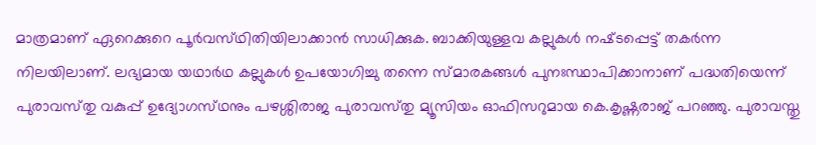മാത്രമാണ് ഏറെക്കുറെ പൂർവസ്‌ഥിതിയിലാക്കാൻ സാധിക്കുക. ബാക്കിയുള്ളവ കല്ലുകൾ നഷ്‌ടപ്പെട്ട് തകർന്ന നിലയിലാണ്. ലഭ്യമായ യഥാർഥ കല്ലുകൾ ഉപയോഗിച്ചു തന്നെ സ്‌മാരകങ്ങൾ പുനഃസ്ഥാപിക്കാനാണ് പദ്ധതിയെന്ന് പുരാവസ്‌തു വകുപ്പ് ഉദ്യോഗസ്‌ഥനും പഴശ്ശിരാജ പുരാവസ്‌തു മ്യൂസിയം ഓഫിസറുമായ കെ.കൃഷ്ണരാജ് പറഞ്ഞു. പുരാവസ്തു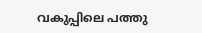വകുപ്പിലെ പത്തു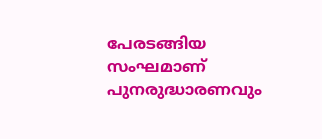പേരടങ്ങിയ സംഘമാണ് പുനരുദ്ധാരണവും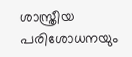ശാസ്ത്രീയ പരിശോധനയും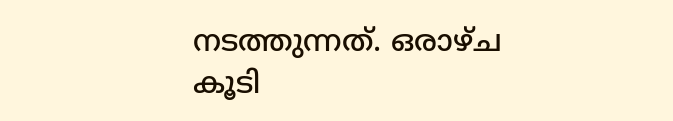നടത്തുന്നത്. ഒരാഴ്‌ച കൂടി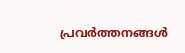പ്രവർത്തനങ്ങൾ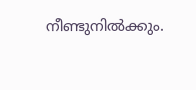നീണ്ടുനിൽക്കും.